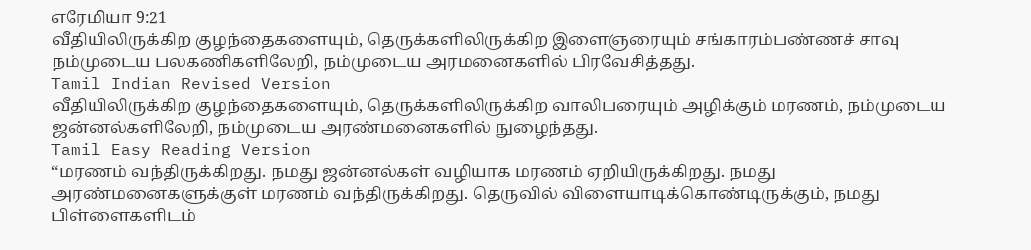எரேமியா 9:21
வீதியிலிருக்கிற குழந்தைகளையும், தெருக்களிலிருக்கிற இளைஞரையும் சங்காரம்பண்ணச் சாவு நம்முடைய பலகணிகளிலேறி, நம்முடைய அரமனைகளில் பிரவேசித்தது.
Tamil Indian Revised Version
வீதியிலிருக்கிற குழந்தைகளையும், தெருக்களிலிருக்கிற வாலிபரையும் அழிக்கும் மரணம், நம்முடைய ஜன்னல்களிலேறி, நம்முடைய அரண்மனைகளில் நுழைந்தது.
Tamil Easy Reading Version
“மரணம் வந்திருக்கிறது. நமது ஜன்னல்கள் வழியாக மரணம் ஏறியிருக்கிறது. நமது அரண்மனைகளுக்குள் மரணம் வந்திருக்கிறது. தெருவில் விளையாடிக்கொண்டிருக்கும், நமது பிள்ளைகளிடம்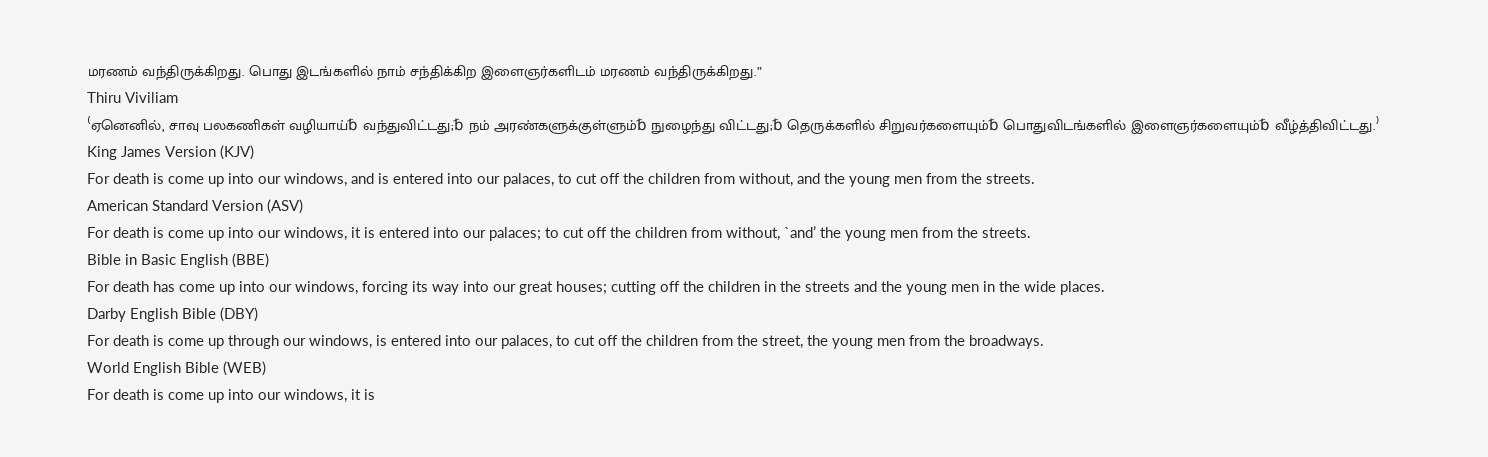மரணம் வந்திருக்கிறது. பொது இடங்களில் நாம் சந்திக்கிற இளைஞர்களிடம் மரணம் வந்திருக்கிறது.”
Thiru Viviliam
⁽ஏனெனில், சாவு பலகணிகள் வழியாய்␢ வந்துவிட்டது;␢ நம் அரண்களுக்குள்ளும்␢ நுழைந்து விட்டது;␢ தெருக்களில் சிறுவர்களையும்␢ பொதுவிடங்களில் இளைஞர்களையும்␢ வீழ்த்திவிட்டது.⁾
King James Version (KJV)
For death is come up into our windows, and is entered into our palaces, to cut off the children from without, and the young men from the streets.
American Standard Version (ASV)
For death is come up into our windows, it is entered into our palaces; to cut off the children from without, `and’ the young men from the streets.
Bible in Basic English (BBE)
For death has come up into our windows, forcing its way into our great houses; cutting off the children in the streets and the young men in the wide places.
Darby English Bible (DBY)
For death is come up through our windows, is entered into our palaces, to cut off the children from the street, the young men from the broadways.
World English Bible (WEB)
For death is come up into our windows, it is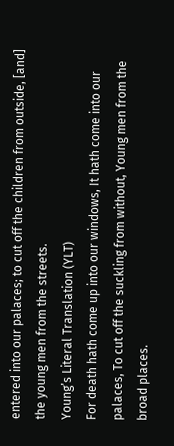entered into our palaces; to cut off the children from outside, [and] the young men from the streets.
Young’s Literal Translation (YLT)
For death hath come up into our windows, It hath come into our palaces, To cut off the suckling from without, Young men from the broad places.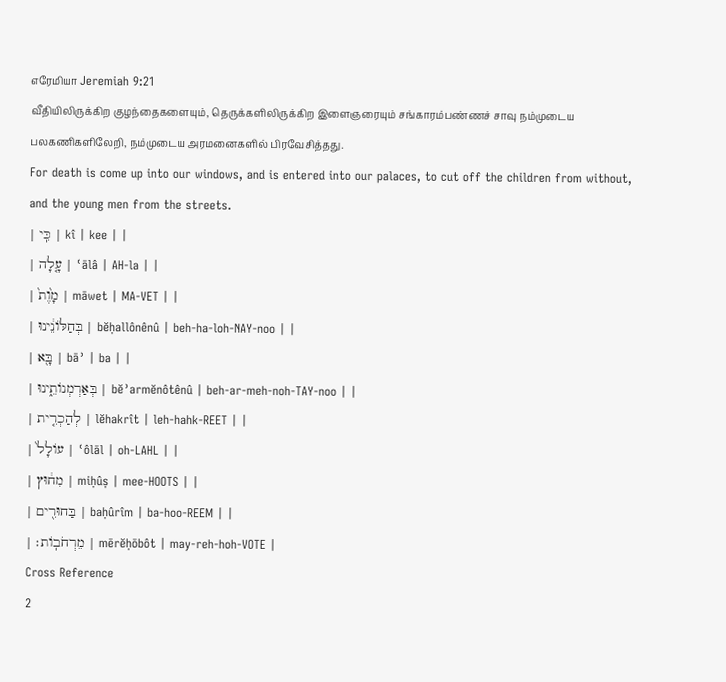எரேமியா Jeremiah 9:21
வீதியிலிருக்கிற குழந்தைகளையும், தெருக்களிலிருக்கிற இளைஞரையும் சங்காரம்பண்ணச் சாவு நம்முடைய பலகணிகளிலேறி, நம்முடைய அரமனைகளில் பிரவேசித்தது.
For death is come up into our windows, and is entered into our palaces, to cut off the children from without, and the young men from the streets.
| כִּֽי | kî | kee | |
| עָ֤לָה | ʿālâ | AH-la | |
| מָ֙וֶת֙ | māwet | MA-VET | |
| בְּחַלּוֹנֵ֔ינוּ | bĕḥallônênû | beh-ha-loh-NAY-noo | |
| בָּ֖א | bāʾ | ba | |
| בְּאַרְמְנוֹתֵ֑ינוּ | bĕʾarmĕnôtênû | beh-ar-meh-noh-TAY-noo | |
| לְהַכְרִ֤ית | lĕhakrît | leh-hahk-REET | |
| עוֹלָל֙ | ʿôlāl | oh-LAHL | |
| מִח֔וּץ | miḥûṣ | mee-HOOTS | |
| בַּחוּרִ֖ים | baḥûrîm | ba-hoo-REEM | |
| מֵרְחֹבֽוֹת׃ | mērĕḥōbôt | may-reh-hoh-VOTE |
Cross Reference
2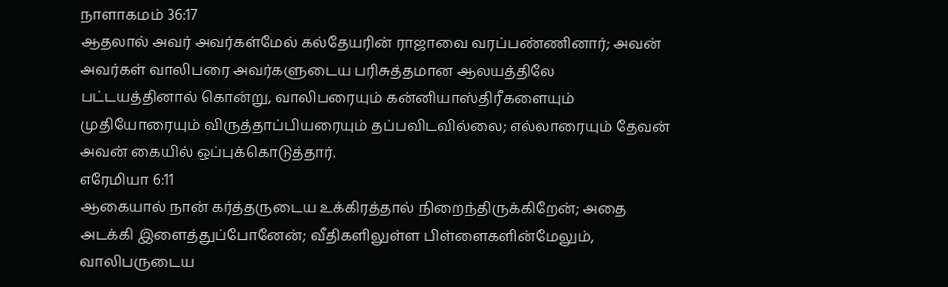நாளாகமம் 36:17
ஆதலால் அவர் அவர்கள்மேல் கல்தேயரின் ராஜாவை வரப்பண்ணினார்; அவன் அவர்கள் வாலிபரை அவர்களுடைய பரிசுத்தமான ஆலயத்திலே பட்டயத்தினால் கொன்று, வாலிபரையும் கன்னியாஸ்திரீகளையும் முதியோரையும் விருத்தாப்பியரையும் தப்பவிடவில்லை; எல்லாரையும் தேவன் அவன் கையில் ஒப்புக்கொடுத்தார்.
எரேமியா 6:11
ஆகையால் நான் கர்த்தருடைய உக்கிரத்தால் நிறைந்திருக்கிறேன்; அதை அடக்கி இளைத்துப்போனேன்; வீதிகளிலுள்ள பிள்ளைகளின்மேலும், வாலிபருடைய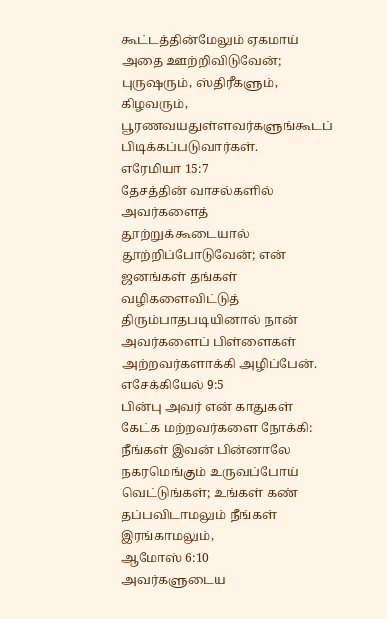கூட்டத்தின்மேலும் ஏகமாய் அதை ஊற்றிவிடுவேன்; புருஷரும், ஸ்திரீகளும், கிழவரும், பூரணவயதுள்ளவர்களுங்கூடப் பிடிக்கப்படுவார்கள்.
எரேமியா 15:7
தேசத்தின் வாசல்களில் அவர்களைத் தூற்றுக்கூடையால் தூற்றிப்போடுவேன்; என் ஜனங்கள் தங்கள் வழிகளைவிட்டுத் திரும்பாதபடியினால் நான் அவர்களைப் பிள்ளைகள் அற்றவர்களாக்கி அழிப்பேன்.
எசேக்கியேல் 9:5
பின்பு அவர் என் காதுகள் கேட்க மற்றவர்களை நோக்கி: நீங்கள் இவன் பின்னாலே நகரமெங்கும் உருவப்போய் வெட்டுங்கள்; உங்கள் கண் தப்பவிடாமலும் நீங்கள் இரங்காமலும்,
ஆமோஸ் 6:10
அவர்களுடைய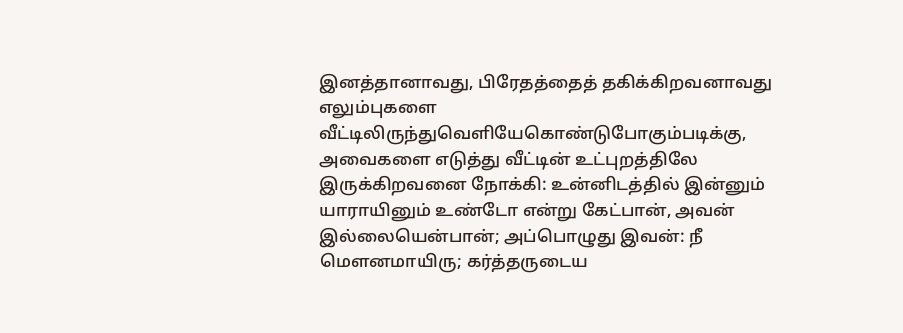இனத்தானாவது, பிரேதத்தைத் தகிக்கிறவனாவது எலும்புகளை வீட்டிலிருந்துவெளியேகொண்டுபோகும்படிக்கு, அவைகளை எடுத்து வீட்டின் உட்புறத்திலே இருக்கிறவனை நோக்கி: உன்னிடத்தில் இன்னும் யாராயினும் உண்டோ என்று கேட்பான், அவன் இல்லையென்பான்; அப்பொழுது இவன்: நீ மெளனமாயிரு; கர்த்தருடைய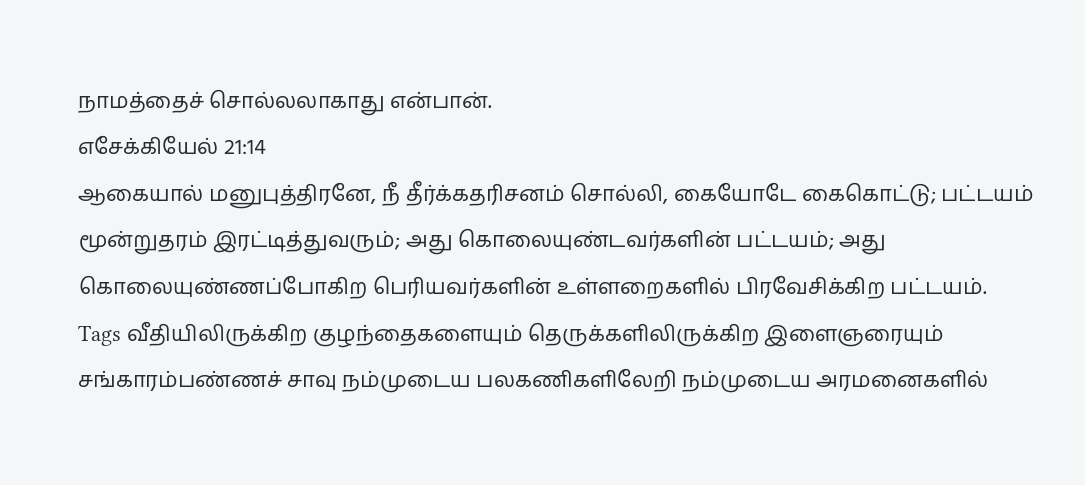நாமத்தைச் சொல்லலாகாது என்பான்.
எசேக்கியேல் 21:14
ஆகையால் மனுபுத்திரனே, நீ தீர்க்கதரிசனம் சொல்லி, கையோடே கைகொட்டு; பட்டயம் மூன்றுதரம் இரட்டித்துவரும்; அது கொலையுண்டவர்களின் பட்டயம்; அது கொலையுண்ணப்போகிற பெரியவர்களின் உள்ளறைகளில் பிரவேசிக்கிற பட்டயம்.
Tags வீதியிலிருக்கிற குழந்தைகளையும் தெருக்களிலிருக்கிற இளைஞரையும் சங்காரம்பண்ணச் சாவு நம்முடைய பலகணிகளிலேறி நம்முடைய அரமனைகளில்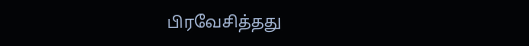பிரவேசித்தது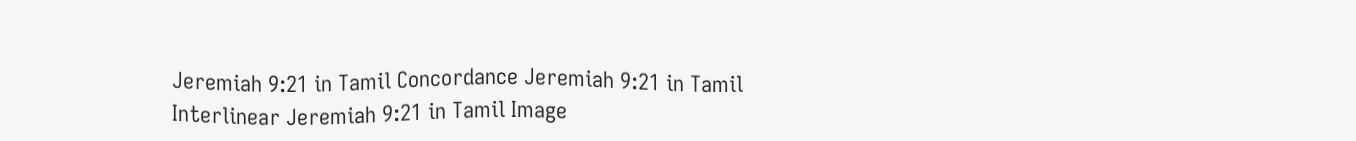Jeremiah 9:21 in Tamil Concordance Jeremiah 9:21 in Tamil Interlinear Jeremiah 9:21 in Tamil Image